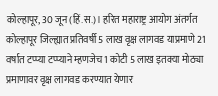कोल्हापूर, 30 जून (हिं.स.)। हरित महाराष्ट्र आयोग अंतर्गत कोल्हापूर जिल्ह्यात प्रतिवर्षी 5 लाख वृक्ष लागवड याप्रमाणे 21 वर्षात टप्प्या टप्प्याने म्हणजेच 1 कोटी 5 लाख इतक्या मोठ्या प्रमाणावर वृक्ष लागवड करण्यात येणार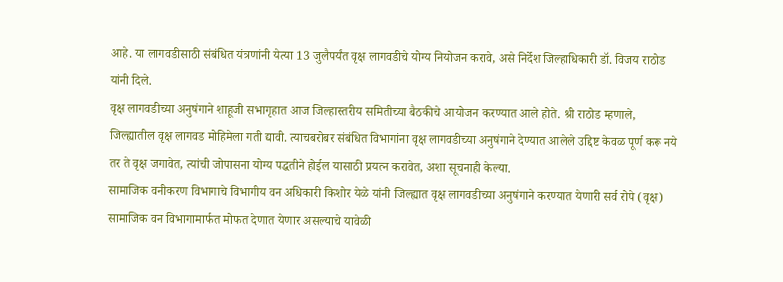आहे. या लागवडीसाठी संबंधित यंत्रणांनी येत्या 13 जुलैपर्यंत वृक्ष लागवडीचे योग्य नियोजन करावे, असे निर्देश जिल्हाधिकारी डॉ. विजय राठोड यांनी दिले.
वृक्ष लागवडीच्या अनुषंगाने शाहूजी सभागृहात आज जिल्हास्तरीय समितीच्या बैठकीचे आयोजन करण्यात आले होते. श्री राठोड म्हणाले, जिल्ह्यातील वृक्ष लागवड मोहिमेला गती द्यावी. त्याचबरोबर संबंधित विभागांना वृक्ष लागवडीच्या अनुषंगाने देण्यात आलेले उद्दिष्ट केवळ पूर्ण करू नये तर ते वृक्ष जगावेत, त्यांची जोपासना योग्य पद्धतीने होईल यासाठी प्रयत्न करावेत, अशा सूचनाही केल्या.
सामाजिक वनीकरण विभागाचे विभागीय वन अधिकारी किशोर येळे यांनी जिल्ह्यात वृक्ष लागवडीच्या अनुषंगाने करण्यात येणारी सर्व रोपे (वृक्ष) सामाजिक वन विभागामार्फत मोफत देणात येणार असल्याचे यावेळी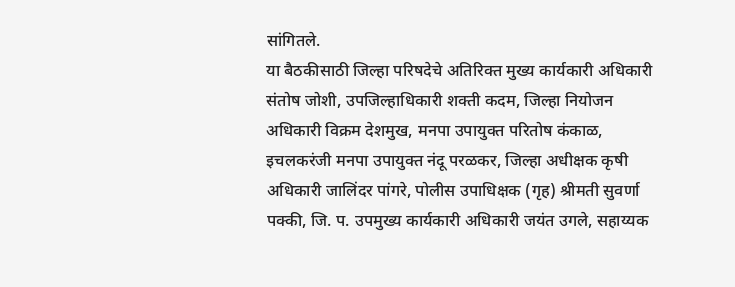सांगितले.
या बैठकीसाठी जिल्हा परिषदेचे अतिरिक्त मुख्य कार्यकारी अधिकारी संतोष जोशी, उपजिल्हाधिकारी शक्ती कदम, जिल्हा नियोजन अधिकारी विक्रम देशमुख, मनपा उपायुक्त परितोष कंकाळ, इचलकरंजी मनपा उपायुक्त नंदू परळकर, जिल्हा अधीक्षक कृषी अधिकारी जालिंदर पांगरे, पोलीस उपाधिक्षक (गृह) श्रीमती सुवर्णा पक्की, जि. प. उपमुख्य कार्यकारी अधिकारी जयंत उगले, सहाय्यक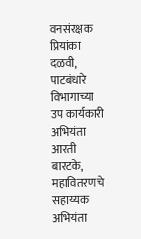वनसंरक्षक प्रियांका दळवी, पाटबंधारे विभागाच्या उप कार्यकारी अभियंता आरती बारटके, महावितरणचे सहाय्यक अभियंता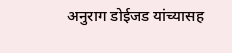अनुराग डोईजड यांच्यासह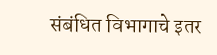संबंधित विभागाचे इतर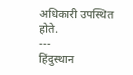अधिकारी उपस्थित होते.
---
हिंदुस्थान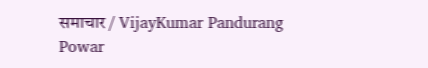समाचार / VijayKumar Pandurang Powar